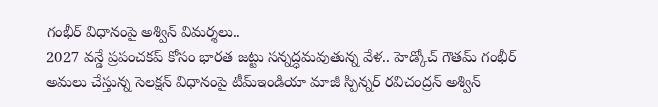గంభీర్ విధానంపై అశ్విన్ విమర్శలు..
2027 వన్డే ప్రపంచకప్ కోసం భారత జట్టు సన్నద్ధమవుతున్న వేళ.. హెడ్కోచ్ గౌతమ్ గంభీర్ అమలు చేస్తున్న సెలక్షన్ విధానంపై టీమ్ఇండియా మాజీ స్పిన్నర్ రవిచంద్రన్ అశ్విన్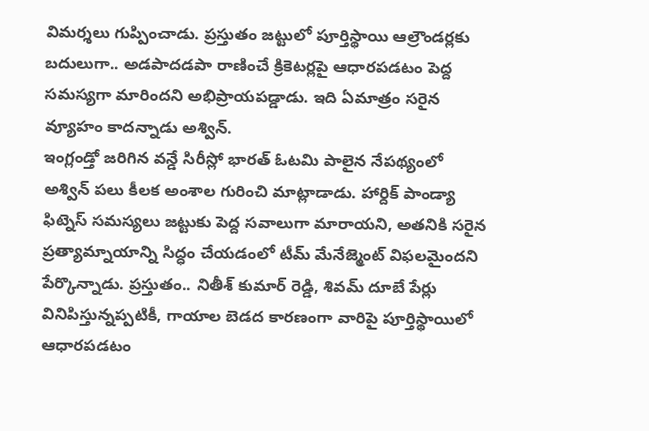విమర్శలు గుప్పించాడు. ప్రస్తుతం జట్టులో పూర్తిస్థాయి ఆల్రౌండర్లకు బదులుగా.. అడపాదడపా రాణించే క్రికెటర్లపై ఆధారపడటం పెద్ద సమస్యగా మారిందని అభిప్రాయపడ్డాడు. ఇది ఏమాత్రం సరైన వ్యూహం కాదన్నాడు అశ్విన్.
ఇంగ్లండ్తో జరిగిన వన్డే సిరీస్లో భారత్ ఓటమి పాలైన నేపథ్యంలో అశ్విన్ పలు కీలక అంశాల గురించి మాట్లాడాడు. హార్దిక్ పాండ్యా ఫిట్నెస్ సమస్యలు జట్టుకు పెద్ద సవాలుగా మారాయని, అతనికి సరైన ప్రత్యామ్నాయాన్ని సిద్ధం చేయడంలో టీమ్ మేనేజ్మెంట్ విఫలమైందని పేర్కొన్నాడు. ప్రస్తుతం.. నితీశ్ కుమార్ రెడ్డి, శివమ్ దూబే పేర్లు వినిపిస్తున్నప్పటికీ, గాయాల బెడద కారణంగా వారిపై పూర్తిస్థాయిలో ఆధారపడటం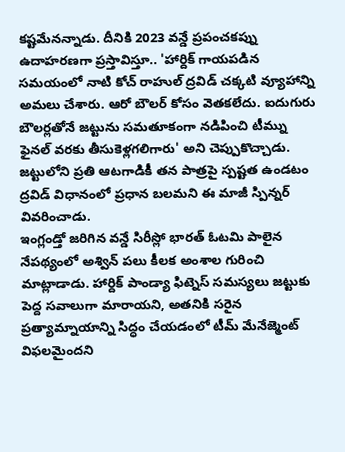కష్టమేనన్నాడు. దీనికి 2023 వన్డే ప్రపంచకప్ను ఉదాహరణగా ప్రస్తావిస్తూ.. 'హార్దిక్ గాయపడిన సమయంలో నాటి కోచ్ రాహుల్ ద్రవిడ్ చక్కటి వ్యూహాన్ని అమలు చేశారు. ఆరో బౌలర్ కోసం వెతకలేదు. ఐదుగురు బౌలర్లతోనే జట్టును సమతూకంగా నడిపించి టీమ్ను ఫైనల్ వరకు తీసుకెళ్లగలిగారు' అని చెప్పుకొచ్చాడు. జట్టులోని ప్రతి ఆటగాడికీ తన పాత్రపై స్పష్టత ఉండటం ద్రవిడ్ విధానంలో ప్రధాన బలమని ఈ మాజీ స్పిన్నర్ వివరించాడు.
ఇంగ్లండ్తో జరిగిన వన్డే సిరీస్లో భారత్ ఓటమి పాలైన నేపథ్యంలో అశ్విన్ పలు కీలక అంశాల గురించి మాట్లాడాడు. హార్దిక్ పాండ్యా ఫిట్నెస్ సమస్యలు జట్టుకు పెద్ద సవాలుగా మారాయని, అతనికి సరైన ప్రత్యామ్నాయాన్ని సిద్ధం చేయడంలో టీమ్ మేనేజ్మెంట్ విఫలమైందని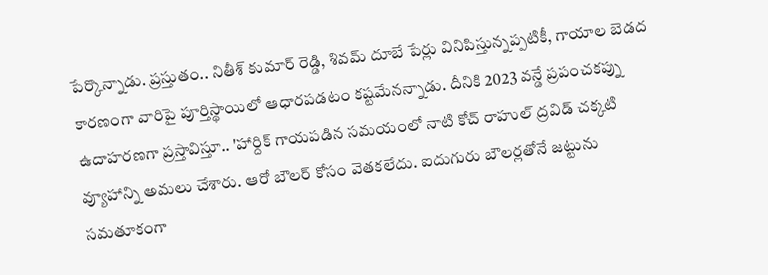పేర్కొన్నాడు. ప్రస్తుతం.. నితీశ్ కుమార్ రెడ్డి, శివమ్ దూబే పేర్లు వినిపిస్తున్నప్పటికీ, గాయాల బెడద కారణంగా వారిపై పూర్తిస్థాయిలో ఆధారపడటం కష్టమేనన్నాడు. దీనికి 2023 వన్డే ప్రపంచకప్ను ఉదాహరణగా ప్రస్తావిస్తూ.. 'హార్దిక్ గాయపడిన సమయంలో నాటి కోచ్ రాహుల్ ద్రవిడ్ చక్కటి వ్యూహాన్ని అమలు చేశారు. ఆరో బౌలర్ కోసం వెతకలేదు. ఐదుగురు బౌలర్లతోనే జట్టును సమతూకంగా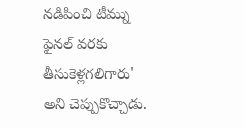నడిపించి టీమ్ను ఫైనల్ వరకు తీసుకెళ్లగలిగారు' అని చెప్పుకొచ్చాడు.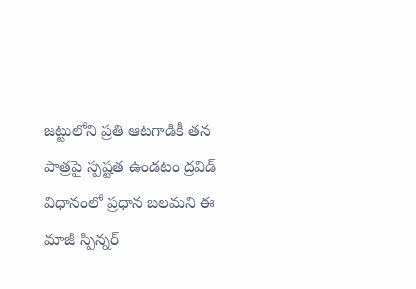జట్టులోని ప్రతి ఆటగాడికీ తన పాత్రపై స్పష్టత ఉండటం ద్రవిడ్ విధానంలో ప్రధాన బలమని ఈ మాజీ స్పిన్నర్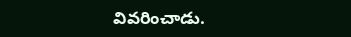వివరించాడు.